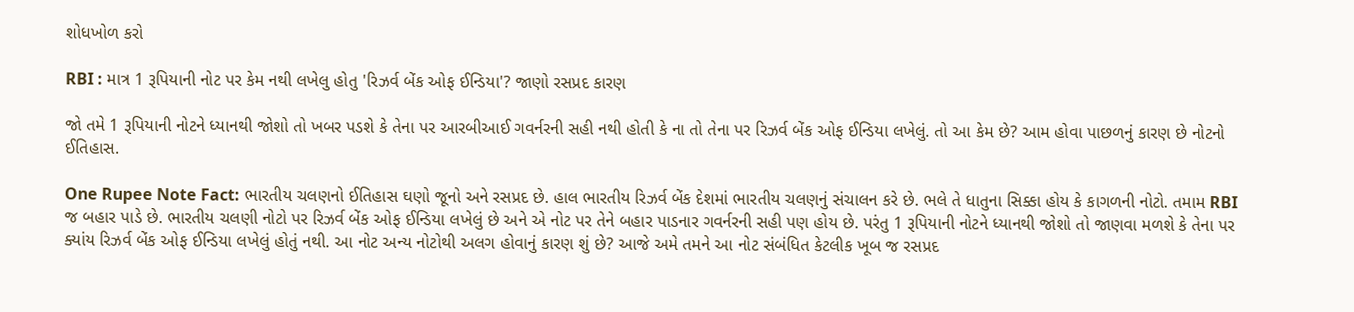શોધખોળ કરો

RBI : માત્ર 1 રૂપિયાની નોટ પર કેમ નથી લખેલુ હોતુ 'રિઝર્વ બેંક ઓફ ઈન્ડિયા'? જાણો રસપ્રદ કારણ

જો તમે 1 રૂપિયાની નોટને ધ્યાનથી જોશો તો ખબર પડશે કે તેના પર આરબીઆઈ ગવર્નરની સહી નથી હોતી કે ના તો તેના પર રિઝર્વ બેંક ઓફ ઈન્ડિયા લખેલું. તો આ કેમ છે? આમ હોવા પાછળનું કારણ છે નોટનો ઈતિહાસ.

One Rupee Note Fact: ભારતીય ચલણનો ઈતિહાસ ઘણો જૂનો અને રસપ્રદ છે. હાલ ભારતીય રિઝર્વ બેંક દેશમાં ભારતીય ચલણનું સંચાલન કરે છે. ભલે તે ધાતુના સિક્કા હોય કે કાગળની નોટો. તમામ RBI જ બહાર પાડે છે. ભારતીય ચલણી નોટો પર રિઝર્વ બેંક ઓફ ઈન્ડિયા લખેલું છે અને એ નોટ પર તેને બહાર પાડનાર ગવર્નરની સહી પણ હોય છે. પરંતુ 1 રૂપિયાની નોટને ધ્યાનથી જોશો તો જાણવા મળશે કે તેના પર ક્યાંય રિઝર્વ બેંક ઓફ ઈન્ડિયા લખેલું હોતું નથી. આ નોટ અન્ય નોટોથી અલગ હોવાનું કારણ શું છે? આજે અમે તમને આ નોટ સંબંધિત કેટલીક ખૂબ જ રસપ્રદ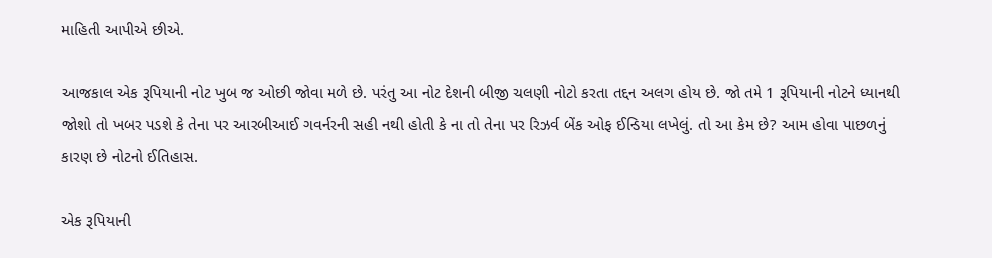માહિતી આપીએ છીએ.

આજકાલ એક રૂપિયાની નોટ ખુબ જ ઓછી જોવા મળે છે. પરંતુ આ નોટ દેશની બીજી ચલણી નોટો કરતા તદ્દન અલગ હોય છે. જો તમે 1 રૂપિયાની નોટને ધ્યાનથી જોશો તો ખબર પડશે કે તેના પર આરબીઆઈ ગવર્નરની સહી નથી હોતી કે ના તો તેના પર રિઝર્વ બેંક ઓફ ઈન્ડિયા લખેલું. તો આ કેમ છે? આમ હોવા પાછળનું કારણ છે નોટનો ઈતિહાસ.

એક રૂપિયાની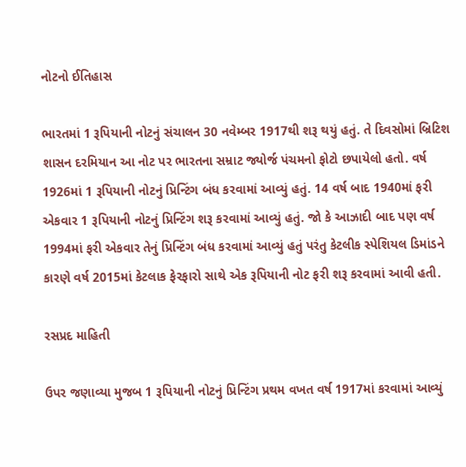નોટનો ઈતિહાસ

ભારતમાં 1 રૂપિયાની નોટનું સંચાલન 30 નવેમ્બર 1917થી શરૂ થયું હતું. તે દિવસોમાં બ્રિટિશ શાસન દરમિયાન આ નોટ પર ભારતના સમ્રાટ જ્યોર્જ પંચમનો ફોટો છપાયેલો હતો. વર્ષ 1926માં 1 રૂપિયાની નોટનું પ્રિન્ટિંગ બંધ કરવામાં આવ્યું હતું. 14 વર્ષ બાદ 1940માં ફરી એકવાર 1 રૂપિયાની નોટનું પ્રિન્ટિંગ શરૂ કરવામાં આવ્યું હતું. જો કે આઝાદી બાદ પણ વર્ષ 1994માં ફરી એકવાર તેનું પ્રિન્ટિંગ બંધ કરવામાં આવ્યું હતું પરંતુ કેટલીક સ્પેશિયલ ડિમાંડને કારણે વર્ષ 2015માં કેટલાક ફેરફારો સાથે એક રૂપિયાની નોટ ફરી શરૂ કરવામાં આવી હતી.

રસપ્રદ માહિતી

ઉપર જણાવ્યા મુજબ 1 રૂપિયાની નોટનું પ્રિન્ટિંગ પ્રથમ વખત વર્ષ 1917માં કરવામાં આવ્યું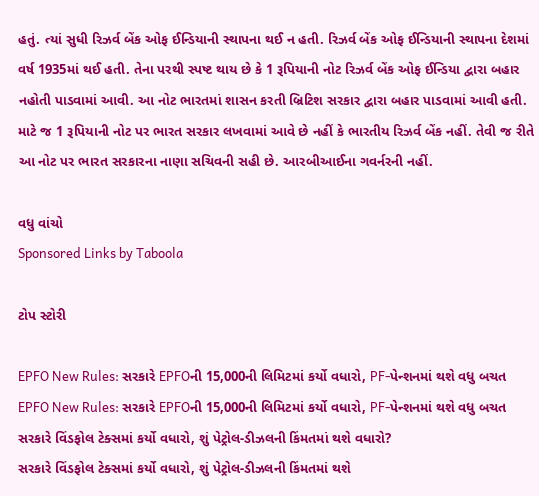હતું. ત્યાં સુધી રિઝર્વ બેંક ઓફ ઈન્ડિયાની સ્થાપના થઈ ન હતી. રિઝર્વ બેંક ઓફ ઈન્ડિયાની સ્થાપના દેશમાં વર્ષ 1935માં થઈ હતી. તેના પરથી સ્પષ્ટ થાય છે કે 1 રૂપિયાની નોટ રિઝર્વ બેંક ઓફ ઈન્ડિયા દ્વારા બહાર નહોતી પાડવામાં આવી. આ નોટ ભારતમાં શાસન કરતી બ્રિટિશ સરકાર દ્વારા બહાર પાડવામાં આવી હતી. માટે જ 1 રૂપિયાની નોટ પર ભારત સરકાર લખવામાં આવે છે નહીં કે ભારતીય રિઝર્વ બેંક નહીં. તેવી જ રીતે આ નોટ પર ભારત સરકારના નાણા સચિવની સહી છે. આરબીઆઈના ગવર્નરની નહીં.

વધુ વાંચો
Sponsored Links by Taboola

ટોપ સ્ટોરી

EPFO New Rules: સરકારે EPFOની 15,000ની લિમિટમાં કર્યો વધારો, PF-પેન્શનમાં થશે વધુ બચત
EPFO New Rules: સરકારે EPFOની 15,000ની લિમિટમાં કર્યો વધારો, PF-પેન્શનમાં થશે વધુ બચત
સરકારે વિંડફોલ ટેક્સમાં કર્યો વધારો, શું પેટ્રોલ-ડીઝલની કિંમતમાં થશે વધારો?
સરકારે વિંડફોલ ટેક્સમાં કર્યો વધારો, શું પેટ્રોલ-ડીઝલની કિંમતમાં થશે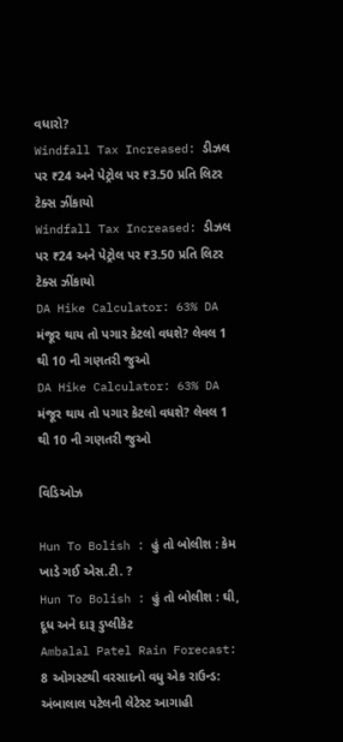વધારો?
Windfall Tax Increased: ડીઝલ પર ₹24 અને પેટ્રોલ પર ₹3.50 પ્રતિ લિટર ટેક્સ ઝીંકાયો
Windfall Tax Increased: ડીઝલ પર ₹24 અને પેટ્રોલ પર ₹3.50 પ્રતિ લિટર ટેક્સ ઝીંકાયો
DA Hike Calculator: 63% DA મંજૂર થાય તો પગાર કેટલો વધશે? લેવલ 1 થી 10 ની ગણતરી જુઓ
DA Hike Calculator: 63% DA મંજૂર થાય તો પગાર કેટલો વધશે? લેવલ 1 થી 10 ની ગણતરી જુઓ

વિડિઓઝ

Hun To Bolish : હું તો બોલીશ : કેમ ખાડે ગઈ એસ.ટી. ?
Hun To Bolish : હું તો બોલીશ : ઘી, દૂધ અને દારૂ ડુપ્લીકેટ
Ambalal Patel Rain Forecast: 8 ઓગસ્ટથી વરસાદનો વધુ એક રાઉન્ડ: અંબાલાલ પટેલની લેટેસ્ટ આગાહી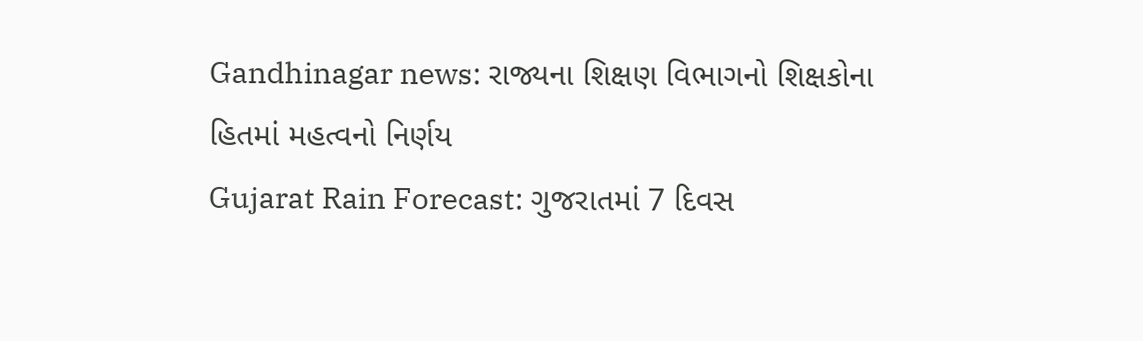Gandhinagar news: રાજ્યના શિક્ષણ વિભાગનો શિક્ષકોના હિતમાં મહત્વનો નિર્ણય
Gujarat Rain Forecast: ગુજરાતમાં 7 દિવસ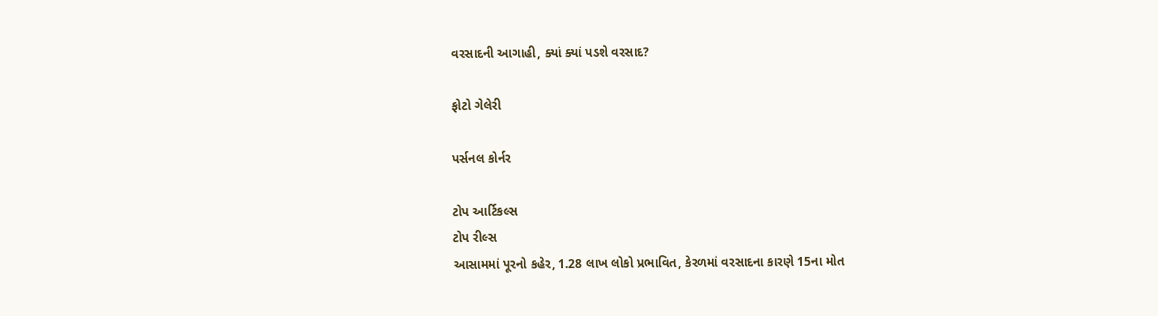વરસાદની આગાહી, ક્યાં ક્યાં પડશે વરસાદ?

ફોટો ગેલેરી

પર્સનલ કોર્નર

ટોપ આર્ટિકલ્સ
ટોપ રીલ્સ
આસામમાં પૂરનો કહેર, 1.28 લાખ લોકો પ્રભાવિત, કેરળમાં વરસાદના કારણે 15ના મોત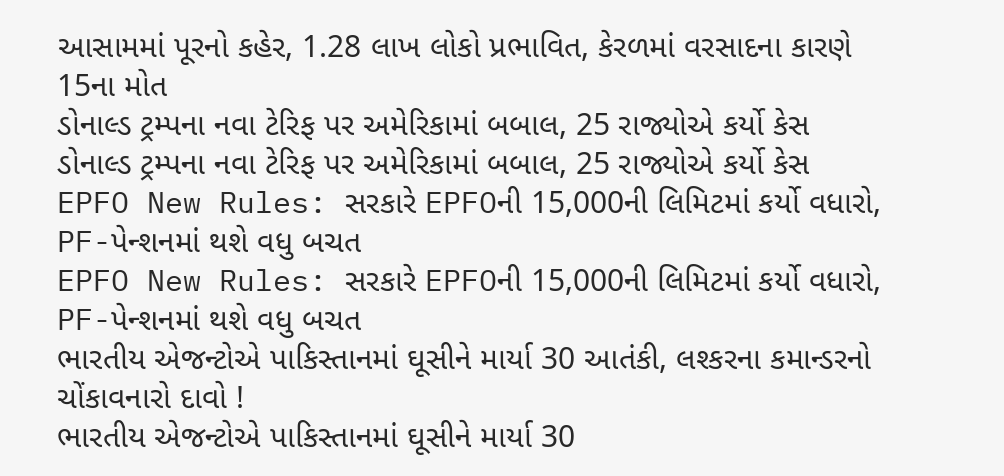આસામમાં પૂરનો કહેર, 1.28 લાખ લોકો પ્રભાવિત, કેરળમાં વરસાદના કારણે 15ના મોત
ડોનાલ્ડ ટ્રમ્પના નવા ટેરિફ પર અમેરિકામાં બબાલ, 25 રાજ્યોએ કર્યો કેસ
ડોનાલ્ડ ટ્રમ્પના નવા ટેરિફ પર અમેરિકામાં બબાલ, 25 રાજ્યોએ કર્યો કેસ
EPFO New Rules: સરકારે EPFOની 15,000ની લિમિટમાં કર્યો વધારો, PF-પેન્શનમાં થશે વધુ બચત
EPFO New Rules: સરકારે EPFOની 15,000ની લિમિટમાં કર્યો વધારો, PF-પેન્શનમાં થશે વધુ બચત
ભારતીય એજન્ટોએ પાકિસ્તાનમાં ઘૂસીને માર્યા 30 આતંકી, લશ્કરના કમાન્ડરનો ચોંકાવનારો દાવો !
ભારતીય એજન્ટોએ પાકિસ્તાનમાં ઘૂસીને માર્યા 30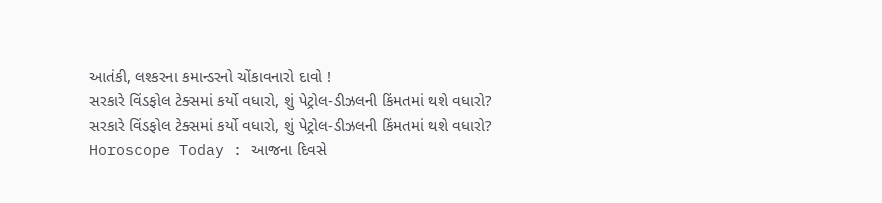આતંકી, લશ્કરના કમાન્ડરનો ચોંકાવનારો દાવો !
સરકારે વિંડફોલ ટેક્સમાં કર્યો વધારો, શું પેટ્રોલ-ડીઝલની કિંમતમાં થશે વધારો?
સરકારે વિંડફોલ ટેક્સમાં કર્યો વધારો, શું પેટ્રોલ-ડીઝલની કિંમતમાં થશે વધારો?
Horoscope Today : આજના દિવસે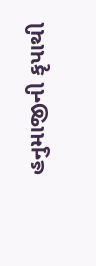હનુમાજીની કૃપાથી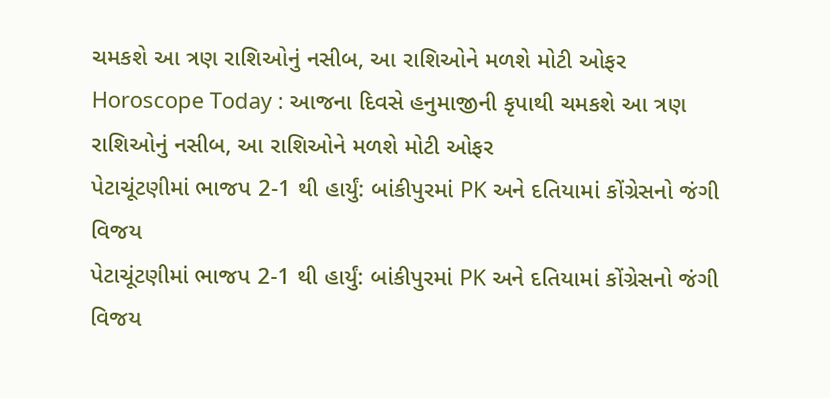ચમકશે આ ત્રણ રાશિઓનું નસીબ, આ રાશિઓને મળશે મોટી ઓફર
Horoscope Today : આજના દિવસે હનુમાજીની કૃપાથી ચમકશે આ ત્રણ રાશિઓનું નસીબ, આ રાશિઓને મળશે મોટી ઓફર
પેટાચૂંટણીમાં ભાજપ 2-1 થી હાર્યું: બાંકીપુરમાં PK અને દતિયામાં કોંગ્રેસનો જંગી વિજય
પેટાચૂંટણીમાં ભાજપ 2-1 થી હાર્યું: બાંકીપુરમાં PK અને દતિયામાં કોંગ્રેસનો જંગી વિજય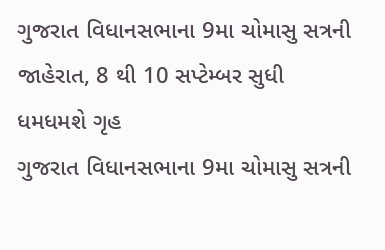ગુજરાત વિધાનસભાના 9મા ચોમાસુ સત્રની જાહેરાત, 8 થી 10 સપ્ટેમ્બર સુધી ધમધમશે ગૃહ
ગુજરાત વિધાનસભાના 9મા ચોમાસુ સત્રની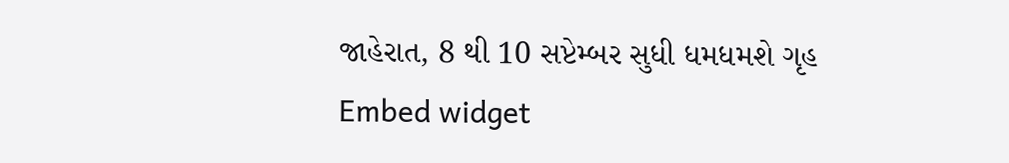જાહેરાત, 8 થી 10 સપ્ટેમ્બર સુધી ધમધમશે ગૃહ
Embed widget